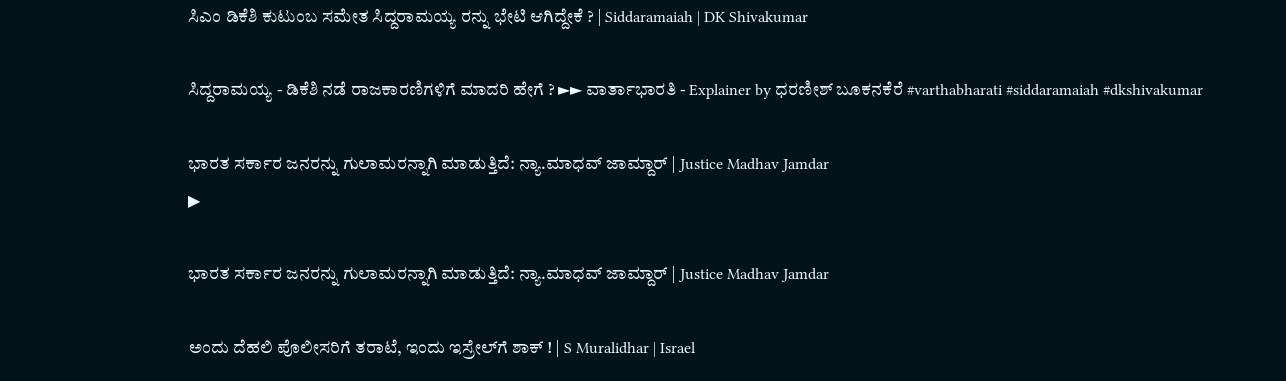ಸಿಎಂ ಡಿಕೆಶಿ ಕುಟುಂಬ ಸಮೇತ ಸಿದ್ದರಾಮಯ್ಯ ರನ್ನು ಭೇಟಿ ಆಗಿದ್ದೇಕೆ ? | Siddaramaiah | DK Shivakumar

ಸಿದ್ದರಾಮಯ್ಯ - ಡಿಕೆಶಿ ನಡೆ ರಾಜಕಾರಣಿಗಳಿಗೆ ಮಾದರಿ ಹೇಗೆ ? ►► ವಾರ್ತಾಭಾರತಿ - Explainer by ಧರಣೀಶ್ ಬೂಕನಕೆರೆ #varthabharati #siddaramaiah #dkshivakumar

ಭಾರತ ಸರ್ಕಾರ ಜನರನ್ನು ಗುಲಾಮರನ್ನಾಗಿ ಮಾಡುತ್ತಿದೆ: ನ್ಯಾ.ಮಾಧವ್ ಜಾಮ್ದಾರ್ | Justice Madhav Jamdar
▶

ಭಾರತ ಸರ್ಕಾರ ಜನರನ್ನು ಗುಲಾಮರನ್ನಾಗಿ ಮಾಡುತ್ತಿದೆ: ನ್ಯಾ.ಮಾಧವ್ ಜಾಮ್ದಾರ್ | Justice Madhav Jamdar

ಅಂದು ದೆಹಲಿ ಪೊಲೀಸರಿಗೆ ತರಾಟೆ, ಇಂದು ಇಸ್ರೇಲ್‌ಗೆ ಶಾಕ್ ! | S Muralidhar | Israel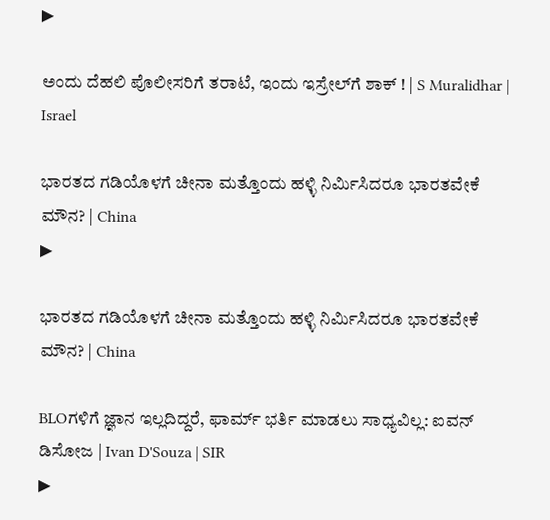▶

ಅಂದು ದೆಹಲಿ ಪೊಲೀಸರಿಗೆ ತರಾಟೆ, ಇಂದು ಇಸ್ರೇಲ್‌ಗೆ ಶಾಕ್ ! | S Muralidhar | Israel

ಭಾರತದ ಗಡಿಯೊಳಗೆ ಚೀನಾ ಮತ್ತೊಂದು ಹಳ್ಳಿ ನಿರ್ಮಿಸಿದರೂ ಭಾರತವೇಕೆ ಮೌನ? | China
▶

ಭಾರತದ ಗಡಿಯೊಳಗೆ ಚೀನಾ ಮತ್ತೊಂದು ಹಳ್ಳಿ ನಿರ್ಮಿಸಿದರೂ ಭಾರತವೇಕೆ ಮೌನ? | China

BLOಗಳಿಗೆ ಜ್ಞಾನ ಇಲ್ಲದಿದ್ದರೆ, ಫಾರ್ಮ್ ಭರ್ತಿ ಮಾಡಲು ಸಾಧ್ಯವಿಲ್ಲ: ಐವನ್ ಡಿಸೋಜ | Ivan D'Souza | SIR
▶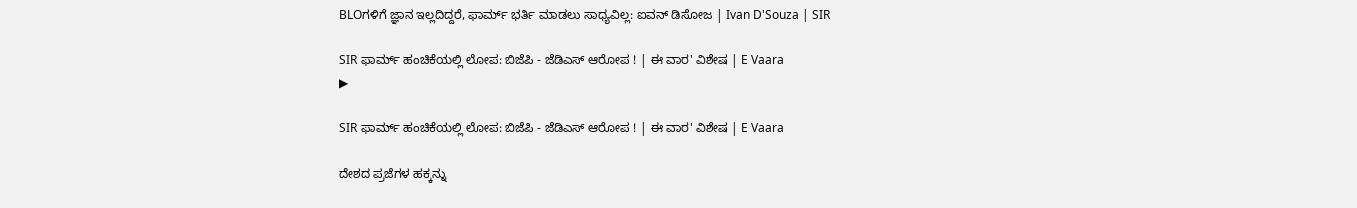BLOಗಳಿಗೆ ಜ್ಞಾನ ಇಲ್ಲದಿದ್ದರೆ, ಫಾರ್ಮ್ ಭರ್ತಿ ಮಾಡಲು ಸಾಧ್ಯವಿಲ್ಲ: ಐವನ್ ಡಿಸೋಜ | Ivan D'Souza | SIR

SIR ಫಾರ್ಮ್ ಹಂಚಿಕೆಯಲ್ಲಿ ಲೋಪ: ಬಿಜೆಪಿ - ಜೆಡಿಎಸ್ ಆರೋಪ ! | ಈ ವಾರ' ವಿಶೇಷ | E Vaara
▶

SIR ಫಾರ್ಮ್ ಹಂಚಿಕೆಯಲ್ಲಿ ಲೋಪ: ಬಿಜೆಪಿ - ಜೆಡಿಎಸ್ ಆರೋಪ ! | ಈ ವಾರ' ವಿಶೇಷ | E Vaara

ದೇಶದ ಪ್ರಜೆಗಳ ಹಕ್ಕನ್ನು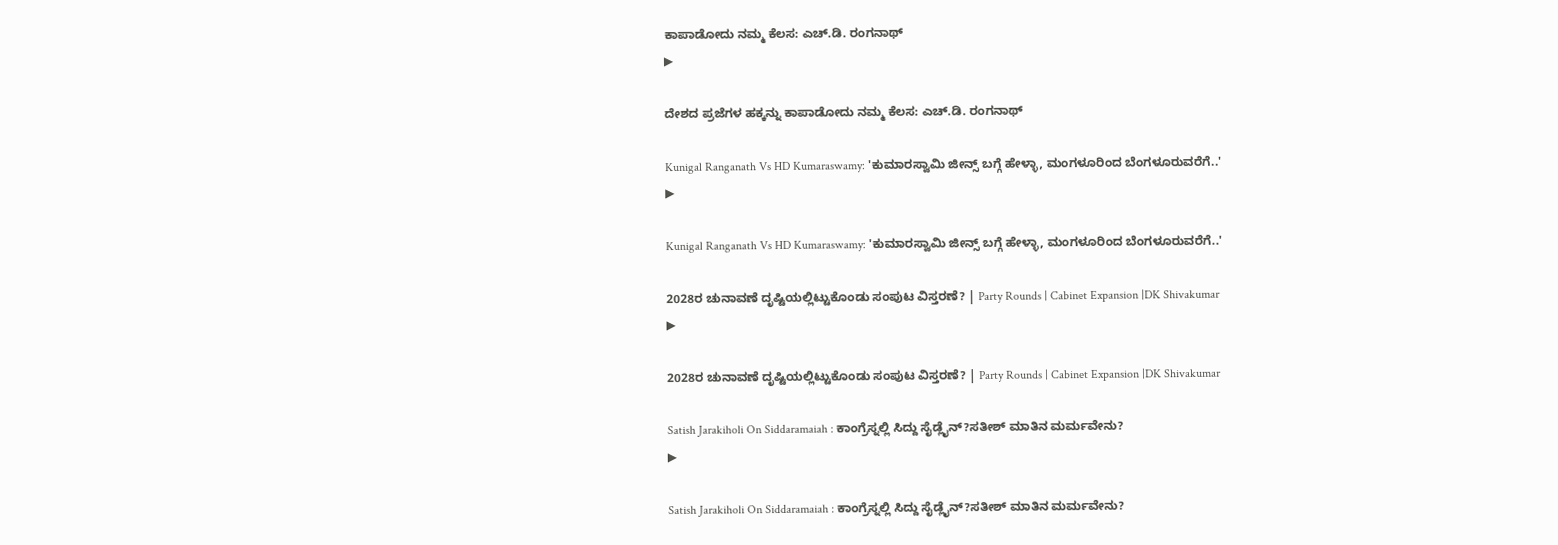ಕಾಪಾಡೋದು ನಮ್ಮ ಕೆಲಸ: ಎಚ್.ಡಿ. ರಂಗನಾಥ್
▶

ದೇಶದ ಪ್ರಜೆಗಳ ಹಕ್ಕನ್ನು ಕಾಪಾಡೋದು ನಮ್ಮ ಕೆಲಸ: ಎಚ್.ಡಿ. ರಂಗನಾಥ್

Kunigal Ranganath Vs HD Kumaraswamy: 'ಕುಮಾರಸ್ವಾಮಿ ಜೀನ್ಸ್ ಬಗ್ಗೆ ಹೇಳ್ಳಾ, ಮಂಗಳೂರಿಂದ ಬೆಂಗಳೂರುವರೆಗೆ..'
▶

Kunigal Ranganath Vs HD Kumaraswamy: 'ಕುಮಾರಸ್ವಾಮಿ ಜೀನ್ಸ್ ಬಗ್ಗೆ ಹೇಳ್ಳಾ, ಮಂಗಳೂರಿಂದ ಬೆಂಗಳೂರುವರೆಗೆ..'

2028ರ ಚುನಾವಣೆ ದೃಷ್ಟಿಯಲ್ಲಿಟ್ಟುಕೊಂಡು ಸಂಪುಟ ವಿಸ್ತರಣೆ? | Party Rounds | Cabinet Expansion |DK Shivakumar
▶

2028ರ ಚುನಾವಣೆ ದೃಷ್ಟಿಯಲ್ಲಿಟ್ಟುಕೊಂಡು ಸಂಪುಟ ವಿಸ್ತರಣೆ? | Party Rounds | Cabinet Expansion |DK Shivakumar

Satish Jarakiholi On Siddaramaiah : ಕಾಂಗ್ರೆಸ್ನಲ್ಲಿ ಸಿದ್ದು ಸೈಡ್ಲೈನ್?ಸತೀಶ್ ಮಾತಿನ ಮರ್ಮವೇನು?
▶

Satish Jarakiholi On Siddaramaiah : ಕಾಂಗ್ರೆಸ್ನಲ್ಲಿ ಸಿದ್ದು ಸೈಡ್ಲೈನ್?ಸತೀಶ್ ಮಾತಿನ ಮರ್ಮವೇನು?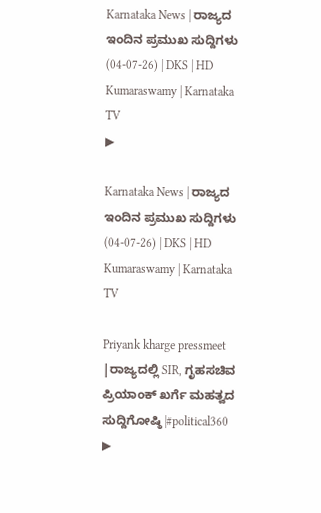Karnataka News | ರಾಜ್ಯದ ಇಂದಿನ ಪ್ರಮುಖ ಸುದ್ದಿಗಳು (04-07-26) | DKS | HD Kumaraswamy | Karnataka TV
▶

Karnataka News | ರಾಜ್ಯದ ಇಂದಿನ ಪ್ರಮುಖ ಸುದ್ದಿಗಳು (04-07-26) | DKS | HD Kumaraswamy | Karnataka TV

Priyank kharge pressmeet |ರಾಜ್ಯದಲ್ಲಿ SIR, ಗೃಹಸಚಿವ ಪ್ರಿಯಾಂಕ್ ಖರ್ಗೆ ಮಹತ್ವದ ಸುದ್ದಿಗೋಷ್ಠಿ |#political360
▶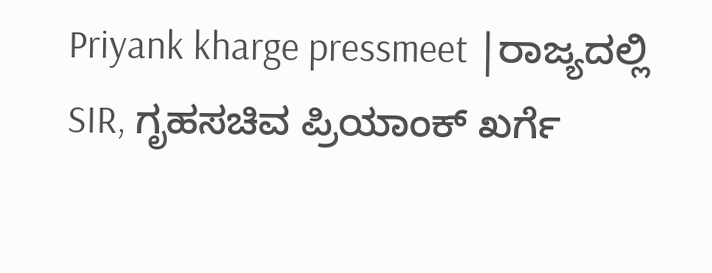Priyank kharge pressmeet |ರಾಜ್ಯದಲ್ಲಿ SIR, ಗೃಹಸಚಿವ ಪ್ರಿಯಾಂಕ್ ಖರ್ಗೆ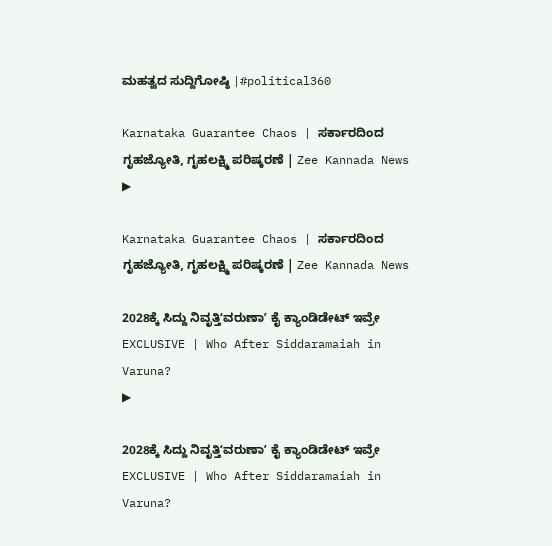ಮಹತ್ವದ ಸುದ್ದಿಗೋಷ್ಠಿ |#political360

Karnataka Guarantee Chaos | ಸರ್ಕಾರದಿಂದ ಗೃಹಜ್ಯೋತಿ, ಗೃಹಲಕ್ಷ್ಮಿ ಪರಿಷ್ಕರಣೆ | Zee Kannada News
▶

Karnataka Guarantee Chaos | ಸರ್ಕಾರದಿಂದ ಗೃಹಜ್ಯೋತಿ, ಗೃಹಲಕ್ಷ್ಮಿ ಪರಿಷ್ಕರಣೆ | Zee Kannada News

2028ಕ್ಕೆ ಸಿದ್ದು ನಿವೃತ್ತಿʻವರುಣಾʼ ಕೈ ಕ್ಯಾಂಡಿಡೇಟ್‌ ಇವ್ರೇ  EXCLUSIVE | Who After Siddaramaiah in Varuna?
▶

2028ಕ್ಕೆ ಸಿದ್ದು ನಿವೃತ್ತಿʻವರುಣಾʼ ಕೈ ಕ್ಯಾಂಡಿಡೇಟ್‌ ಇವ್ರೇ EXCLUSIVE | Who After Siddaramaiah in Varuna?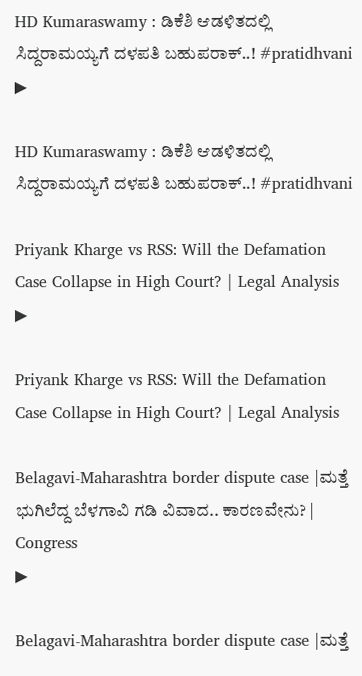HD Kumaraswamy : ಡಿಕೆಶಿ ಆಡಳಿತದಲ್ಲಿ ಸಿದ್ದರಾಮಯ್ಯಗೆ ದಳಪತಿ ಬಹುಪರಾಕ್..! #pratidhvani
▶

HD Kumaraswamy : ಡಿಕೆಶಿ ಆಡಳಿತದಲ್ಲಿ ಸಿದ್ದರಾಮಯ್ಯಗೆ ದಳಪತಿ ಬಹುಪರಾಕ್..! #pratidhvani

Priyank Kharge vs RSS: Will the Defamation Case Collapse in High Court? | Legal Analysis
▶

Priyank Kharge vs RSS: Will the Defamation Case Collapse in High Court? | Legal Analysis

Belagavi-Maharashtra border dispute case |ಮತ್ತೆ ಭುಗಿಲೆದ್ದ ಬೆಳಗಾವಿ ಗಡಿ ವಿವಾದ.. ಕಾರಣವೇನು? | Congress
▶

Belagavi-Maharashtra border dispute case |ಮತ್ತೆ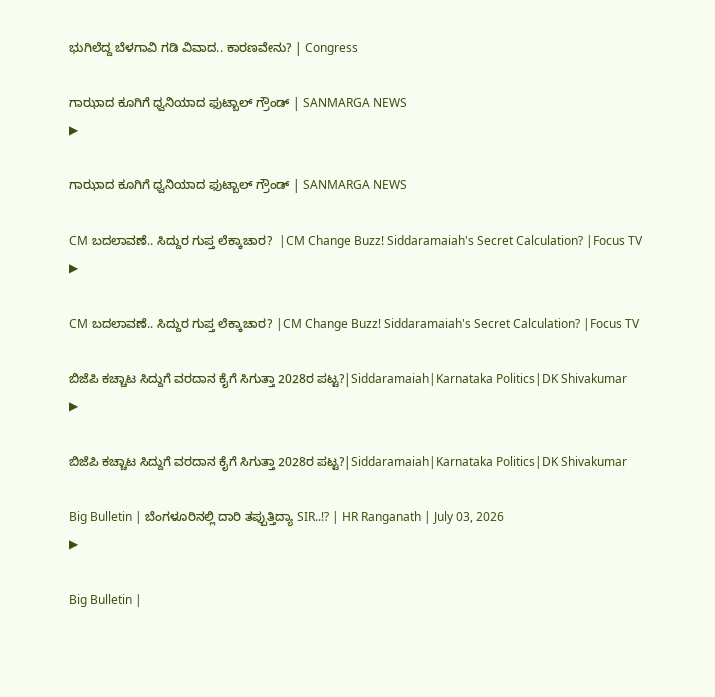ಭುಗಿಲೆದ್ದ ಬೆಳಗಾವಿ ಗಡಿ ವಿವಾದ.. ಕಾರಣವೇನು? | Congress

ಗಾಝಾದ ಕೂಗಿಗೆ ಧ್ವನಿಯಾದ ಫುಟ್ಬಾಲ್ ಗ್ರೌಂಡ್ | SANMARGA NEWS
▶

ಗಾಝಾದ ಕೂಗಿಗೆ ಧ್ವನಿಯಾದ ಫುಟ್ಬಾಲ್ ಗ್ರೌಂಡ್ | SANMARGA NEWS

CM ಬದಲಾವಣೆ.. ಸಿದ್ದುರ ಗುಪ್ತ ಲೆಕ್ಕಾಚಾರ?  |CM Change Buzz! Siddaramaiah's Secret Calculation? |Focus TV
▶

CM ಬದಲಾವಣೆ.. ಸಿದ್ದುರ ಗುಪ್ತ ಲೆಕ್ಕಾಚಾರ? |CM Change Buzz! Siddaramaiah's Secret Calculation? |Focus TV

ಬಿಜೆಪಿ ಕಚ್ಚಾಟ ಸಿದ್ದುಗೆ ವರದಾನ ಕೈಗೆ ಸಿಗುತ್ತಾ 2028ರ ಪಟ್ಟ?|Siddaramaiah|Karnataka Politics|DK Shivakumar
▶

ಬಿಜೆಪಿ ಕಚ್ಚಾಟ ಸಿದ್ದುಗೆ ವರದಾನ ಕೈಗೆ ಸಿಗುತ್ತಾ 2028ರ ಪಟ್ಟ?|Siddaramaiah|Karnataka Politics|DK Shivakumar

Big Bulletin | ಬೆಂಗಳೂರಿನಲ್ಲಿ ದಾರಿ ತಪ್ಪುತ್ತಿದ್ಯಾ SIR..!? | HR Ranganath | July 03, 2026
▶

Big Bulletin |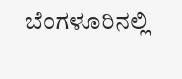ಬೆಂಗಳೂರಿನಲ್ಲಿ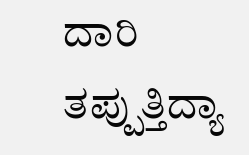ದಾರಿ ತಪ್ಪುತ್ತಿದ್ಯಾ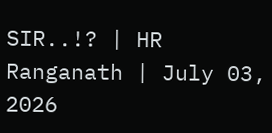SIR..!? | HR Ranganath | July 03, 2026